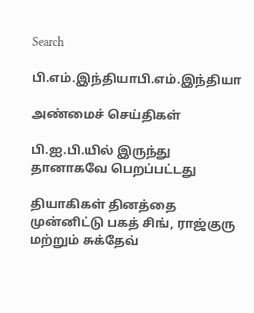Search

பி.எம்.இந்தியாபி.எம்.இந்தியா

அண்மைச் செய்திகள்

பி.ஐ.பி.யில் இருந்து தானாகவே பெறப்பட்டது

தியாகிகள் தினத்தை முன்னிட்டு பகத் சிங், ராஜ்குரு மற்றும் சுக்தேவ்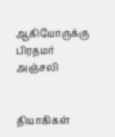ஆகியோருக்கு பிரதமர் அஞ்சலி


தியாகிகள்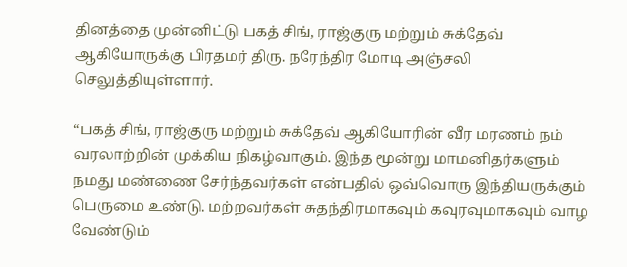தினத்தை முன்னிட்டு பகத் சிங், ராஜ்குரு மற்றும் சுக்தேவ் ஆகியோருக்கு பிரதமர் திரு. நரேந்திர மோடி அஞ்சலி செலுத்தியுள்ளார்.

“பகத் சிங், ராஜ்குரு மற்றும் சுக்தேவ் ஆகியோரின் வீர மரணம் நம் வரலாற்றின் முக்கிய நிகழ்வாகும். இந்த மூன்று மாமனிதர்களும் நமது மண்ணை சேர்ந்தவர்கள் என்பதில் ஒவ்வொரு இந்தியருக்கும் பெருமை உண்டு. மற்றவர்கள் சுதந்திரமாகவும் கவுரவுமாகவும் வாழ வேண்டும்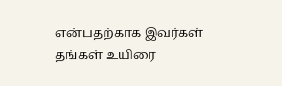என்பதற்காக இவர்கள் தங்கள் உயிரை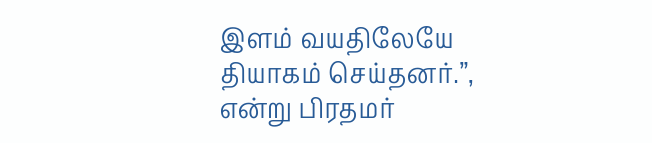இளம் வயதிலேயே தியாகம் செய்தனர்.”, என்று பிரதமர்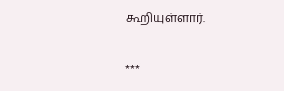கூறியுள்ளார்.

***